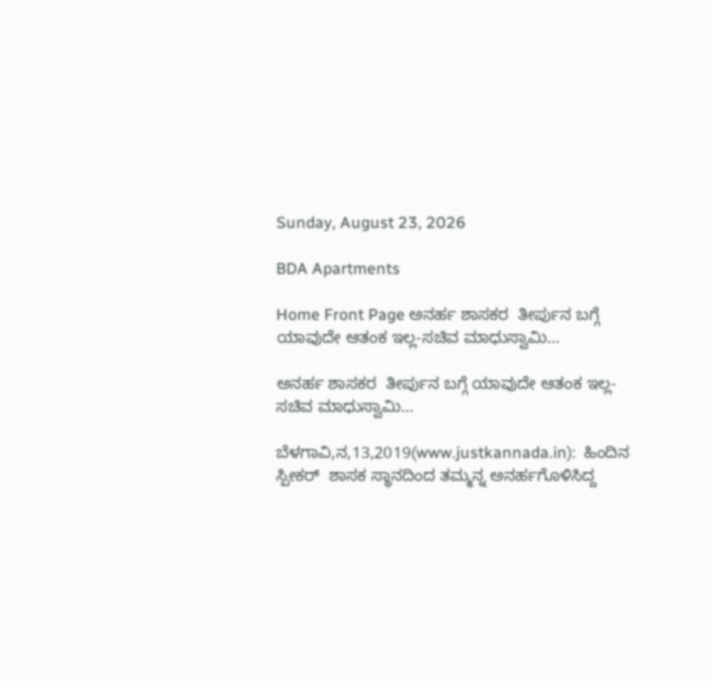Sunday, August 23, 2026

BDA Apartments

Home Front Page ಅನರ್ಹ ಶಾಸಕರ  ತೀರ್ಪುನ ಬಗ್ಗೆ ಯಾವುದೇ ಆತಂಕ ಇಲ್ಲ-ಸಚಿವ ಮಾಧುಸ್ವಾಮಿ…

ಅನರ್ಹ ಶಾಸಕರ  ತೀರ್ಪುನ ಬಗ್ಗೆ ಯಾವುದೇ ಆತಂಕ ಇಲ್ಲ-ಸಚಿವ ಮಾಧುಸ್ವಾಮಿ…

ಬೆಳಗಾವಿ,ನ,13,2019(www.justkannada.in):  ಹಿಂದಿನ ಸ್ಪೀಕರ್  ಶಾಸಕ ಸ್ಥಾನದಿಂದ ತಮ್ಮನ್ನ ಅನರ್ಹಗೊಳಿಸಿದ್ದ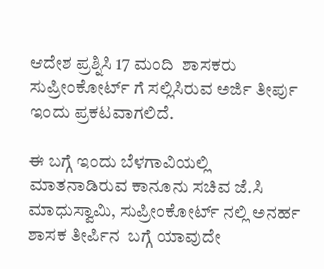ಆದೇಶ ಪ್ರಶ್ನಿಸಿ 17 ಮಂದಿ  ಶಾಸಕರು ಸುಪ್ರೀಂಕೋರ್ಟ್ ಗೆ ಸಲ್ಲಿಸಿರುವ ಅರ್ಜಿ ತೀರ್ಪು ಇಂದು ಪ್ರಕಟವಾಗಲಿದೆ.

ಈ ಬಗ್ಗೆ ಇಂದು ಬೆಳಗಾವಿಯಲ್ಲಿ ಮಾತನಾಡಿರುವ ಕಾನೂನು ಸಚಿವ ಜೆ.ಸಿ ಮಾಧುಸ್ವಾಮಿ, ಸುಪ್ರೀಂಕೋರ್ಟ್ ನಲ್ಲಿ ಅನರ್ಹ ಶಾಸಕ ತೀರ್ಪಿನ  ಬಗ್ಗೆ ಯಾವುದೇ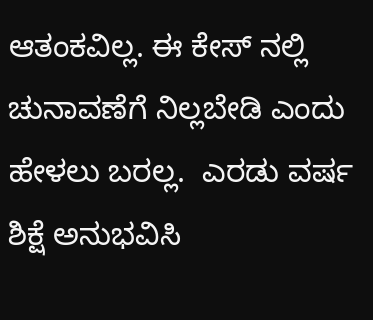ಆತಂಕವಿಲ್ಲ. ಈ ಕೇಸ್ ನಲ್ಲಿ ಚುನಾವಣೆಗೆ ನಿಲ್ಲಬೇಡಿ ಎಂದು ಹೇಳಲು ಬರಲ್ಲ.  ಎರಡು ವರ್ಷ ಶಿಕ್ಷೆ ಅನುಭವಿಸಿ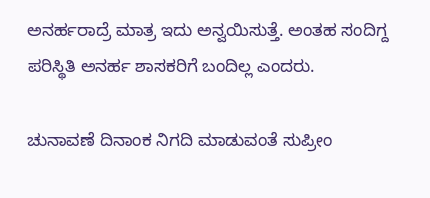ಅನರ್ಹರಾದ್ರೆ ಮಾತ್ರ ಇದು ಅನ್ವಯಿಸುತ್ತೆ. ಅಂತಹ ಸಂದಿಗ್ದ ಪರಿಸ್ಥಿತಿ ಅನರ್ಹ ಶಾಸಕರಿಗೆ ಬಂದಿಲ್ಲ ಎಂದರು.

ಚುನಾವಣೆ ದಿನಾಂಕ ನಿಗದಿ ಮಾಡುವಂತೆ ಸುಪ್ರೀಂ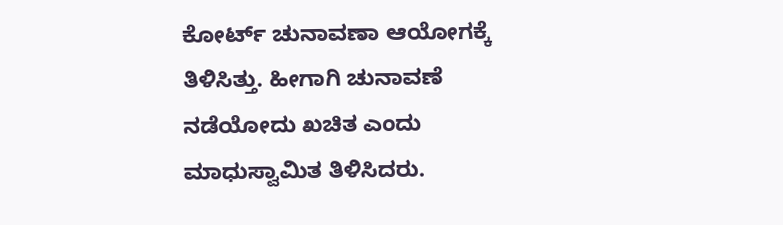ಕೋರ್ಟ್ ಚುನಾವಣಾ ಆಯೋಗಕ್ಕೆ ತಿಳಿಸಿತ್ತು. ಹೀಗಾಗಿ ಚುನಾವಣೆ ನಡೆಯೋದು ಖಚಿತ ಎಂದು ಮಾಧುಸ್ವಾಮಿತ ತಿಳಿಸಿದರು.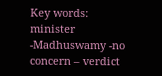Key words: minister -Madhuswamy -no concern – verdict